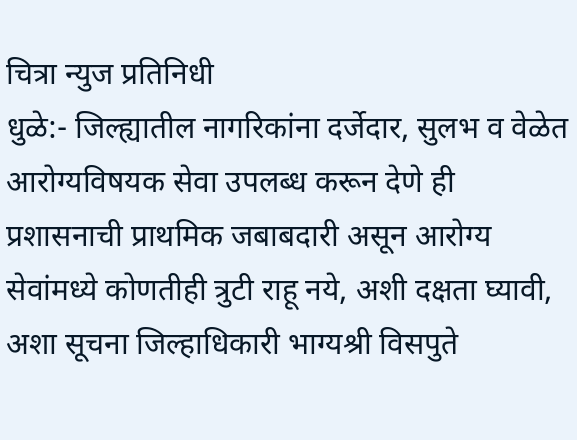चित्रा न्युज प्रतिनिधी
धुळे:- जिल्ह्यातील नागरिकांना दर्जेदार, सुलभ व वेळेत आरोग्यविषयक सेवा उपलब्ध करून देणे ही प्रशासनाची प्राथमिक जबाबदारी असून आरोग्य सेवांमध्ये कोणतीही त्रुटी राहू नये, अशी दक्षता घ्यावी, अशा सूचना जिल्हाधिकारी भाग्यश्री विसपुते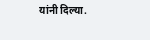यांनी दिल्या.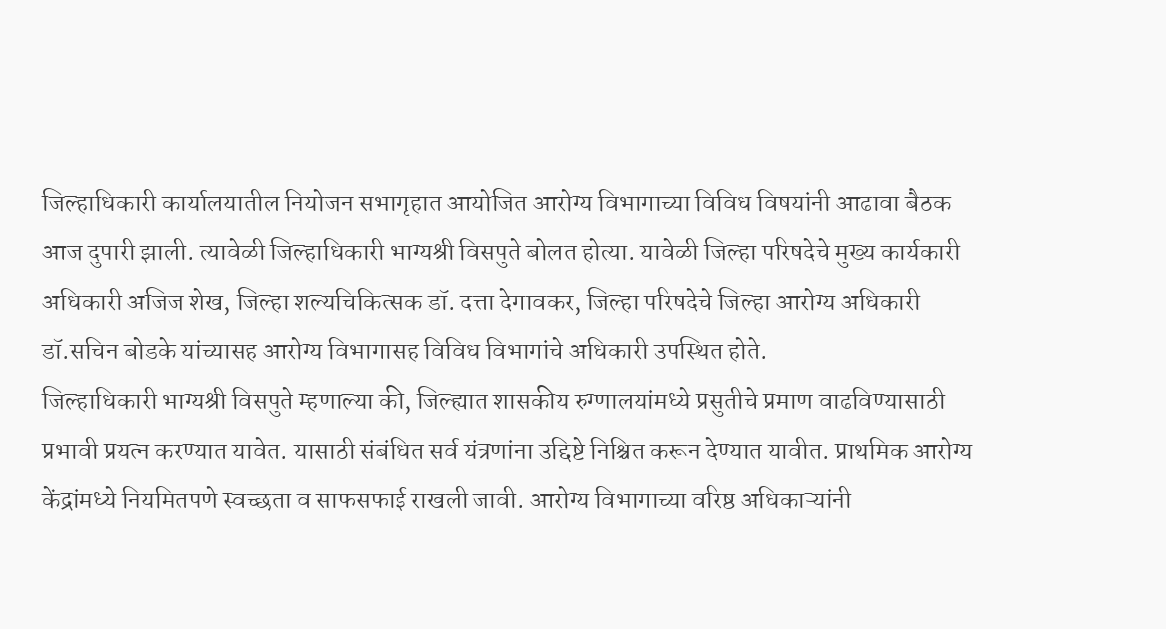जिल्हाधिकारी कार्यालयातील नियोजन सभागृहात आयोजित आरोग्य विभागाच्या विविध विषयांनी आढावा बैठक आज दुपारी झाली. त्यावेळी जिल्हाधिकारी भाग्यश्री विसपुते बोलत होत्या. यावेळी जिल्हा परिषदेचे मुख्य कार्यकारी अधिकारी अजिज शेख, जिल्हा शल्यचिकित्सक डॉ. दत्ता देगावकर, जिल्हा परिषदेचे जिल्हा आरोग्य अधिकारी डॉ.सचिन बोडके यांच्यासह आरोग्य विभागासह विविध विभागांचे अधिकारी उपस्थित होते.
जिल्हाधिकारी भाग्यश्री विसपुते म्हणाल्या की, जिल्ह्यात शासकीय रुग्णालयांमध्ये प्रसुतीचे प्रमाण वाढविण्यासाठी प्रभावी प्रयत्न करण्यात यावेत. यासाठी संबंधित सर्व यंत्रणांना उद्दिष्टे निश्चित करून देण्यात यावीत. प्राथमिक आरोग्य केंद्रांमध्ये नियमितपणे स्वच्छता व साफसफाई राखली जावी. आरोग्य विभागाच्या वरिष्ठ अधिकाऱ्यांनी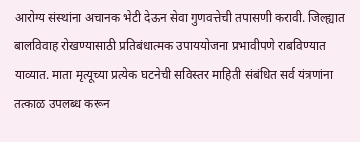आरोग्य संस्थांना अचानक भेटी देऊन सेवा गुणवत्तेची तपासणी करावी. जिल्ह्यात बालविवाह रोखण्यासाठी प्रतिबंधात्मक उपाययोजना प्रभावीपणे राबविण्यात याव्यात. माता मृत्यूच्या प्रत्येक घटनेची सविस्तर माहिती संबंधित सर्व यंत्रणांना तत्काळ उपलब्ध करून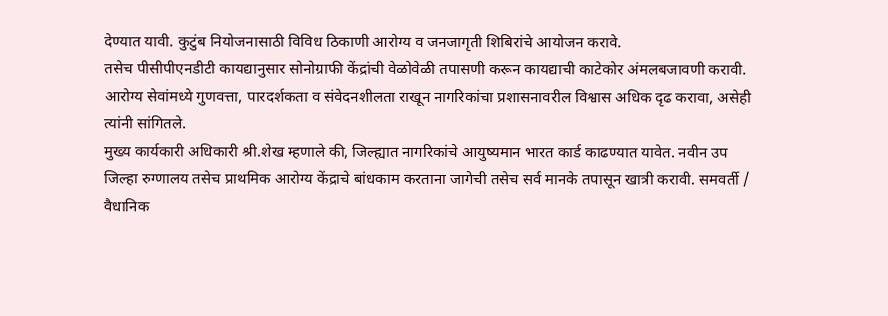देण्यात यावी. कुटुंब नियोजनासाठी विविध ठिकाणी आरोग्य व जनजागृती शिबिरांचे आयोजन करावे.
तसेच पीसीपीएनडीटी कायद्यानुसार सोनोग्राफी केंद्रांची वेळोवेळी तपासणी करून कायद्याची काटेकोर अंमलबजावणी करावी. आरोग्य सेवांमध्ये गुणवत्ता, पारदर्शकता व संवेदनशीलता राखून नागरिकांचा प्रशासनावरील विश्वास अधिक दृढ करावा, असेही त्यांनी सांगितले.
मुख्य कार्यकारी अधिकारी श्री.शेख म्हणाले की, जिल्ह्यात नागरिकांचे आयुष्यमान भारत कार्ड काढण्यात यावेत. नवीन उप जिल्हा रुग्णालय तसेच प्राथमिक आरोग्य केंद्राचे बांधकाम करताना जागेची तसेच सर्व मानके तपासून खात्री करावी. समवर्ती / वैधानिक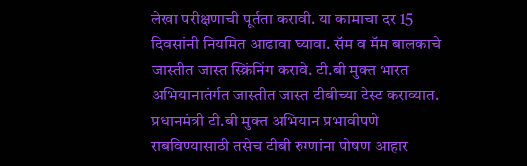लेखा परीक्षणाची पूर्तता करावी. या कामाचा दर 15 दिवसांनी नियमित आढावा घ्यावा. सॅम व मॅम बालकाचे जास्तीत जास्त स्क्रिंनिंग करावे. टी.बी मुक्त भारत अभियानातंर्गत जास्तीत जास्त टीबीच्या टेस्ट कराव्यात. प्रधानमंत्री टी.बी मुक्त अभियान प्रभावीपणे राबविण्यासाठी तसेच टीबी रुग्णांना पोषण आहार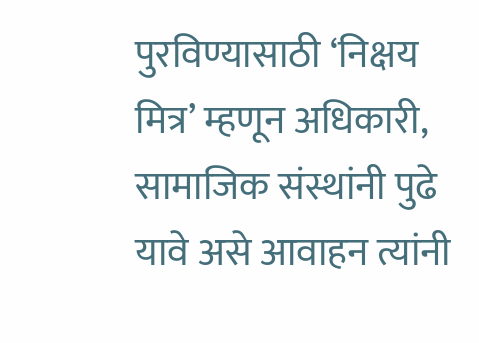पुरविण्यासाठी ‘निक्षय मित्र’ म्हणून अधिकारी, सामाजिक संस्थांनी पुढे यावे असे आवाहन त्यांनी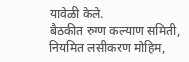यावेळी केले.
बैठकीत रुग्ण कल्याण समिती, नियमित लसीकरण मोहिम,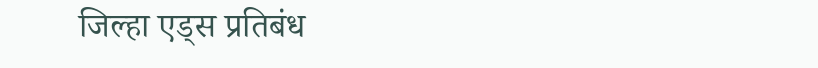जिल्हा एड्स प्रतिबंध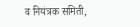व नियंत्रक समिती,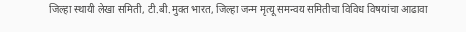जिल्हा स्थायी लेखा समिती, टी.बी.मुक्त भारत, जिल्हा जन्म मृत्यू समन्वय समितीचा विविध विषयांचा आढावा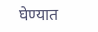घेण्यात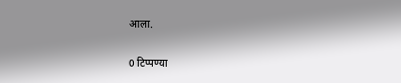आला.


0 टिप्पण्या